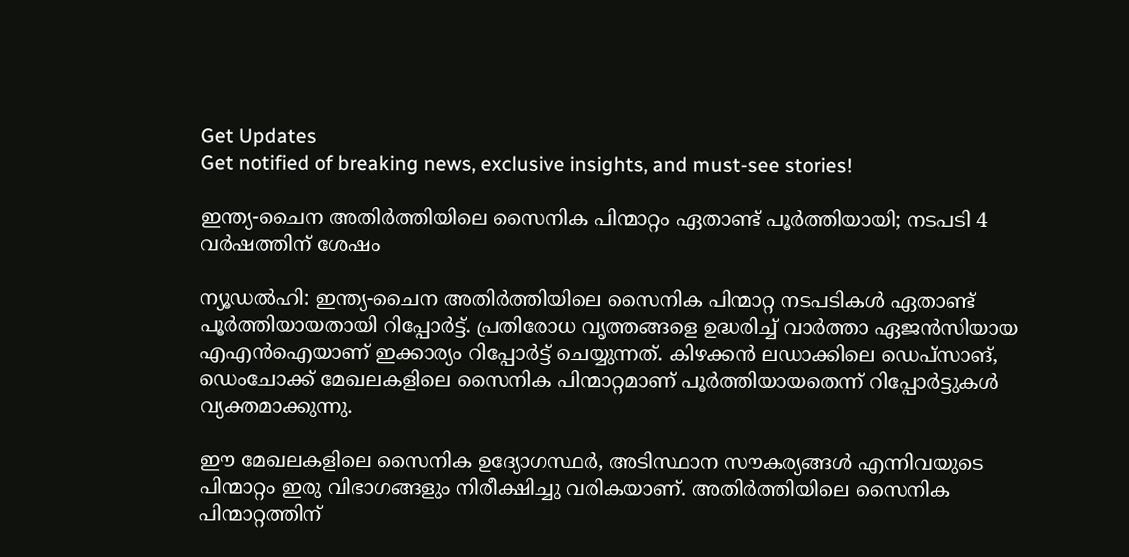Get Updates
Get notified of breaking news, exclusive insights, and must-see stories!

ഇന്ത്യ-ചൈന അതിർത്തിയിലെ സൈനിക പിന്മാറ്റം ഏതാണ്ട് പൂർത്തിയായി; നടപടി 4 വർഷത്തിന് ശേഷം

ന്യൂഡൽഹി: ഇന്ത്യ-ചൈന അതിർത്തിയിലെ സൈനിക പിന്മാറ്റ നടപടികൾ ഏതാണ്ട് പൂർത്തിയായതായി റിപ്പോർട്ട്. പ്രതിരോധ വൃത്തങ്ങളെ ഉദ്ധരിച്ച് വാർത്താ ഏജൻസിയായ എഎൻഐയാണ് ഇക്കാര്യം റിപ്പോർട്ട് ചെയ്യുന്നത്. കിഴക്കൻ ലഡാക്കിലെ ഡെപ്‌സാങ്, ഡെംചോക്ക് മേഖലകളിലെ സൈനിക പിന്മാറ്റമാണ് പൂർത്തിയായതെന്ന് റിപ്പോർട്ടുകൾ വ്യക്തമാക്കുന്നു.

ഈ മേഖലകളിലെ സൈനിക ഉദ്യോഗസ്ഥർ, അടിസ്ഥാന സൗകര്യങ്ങൾ എന്നിവയുടെ പിന്മാറ്റം ഇരു വിഭാഗങ്ങളും നിരീക്ഷിച്ചു വരികയാണ്. അതിർത്തിയിലെ സൈനിക പിന്മാറ്റത്തിന്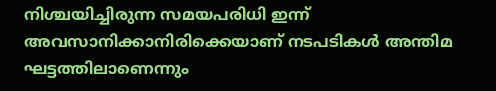നിശ്ചയിച്ചിരുന്ന സമയപരിധി ഇന്ന് അവസാനിക്കാനിരിക്കെയാണ് നടപടികൾ അന്തിമ ഘട്ടത്തിലാണെന്നും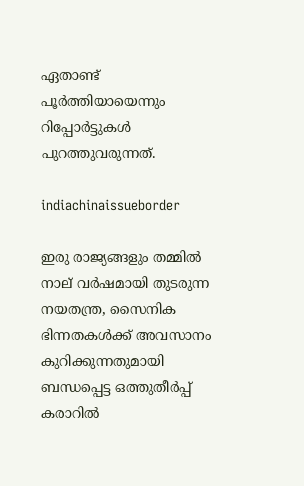ഏതാണ്ട് പൂർത്തിയായെന്നും റിപ്പോർട്ടുകൾ പുറത്തുവരുന്നത്.

indiachinaissueborder

ഇരു രാജ്യങ്ങളും തമ്മിൽ നാല് വർഷമായി തുടരുന്ന നയതന്ത്ര, സൈനിക ഭിന്നതകൾക്ക് അവസാനം കുറിക്കുന്നതുമായി ബന്ധപ്പെട്ട ഒത്തുതീർപ്പ് കരാറിൽ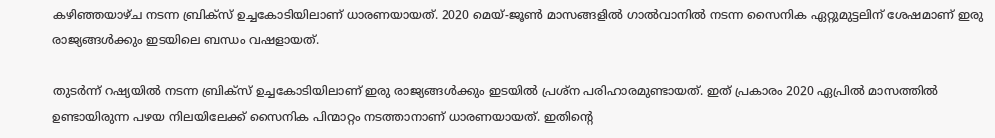കഴിഞ്ഞയാഴ്‌ച നടന്ന ബ്രിക്‌സ് ഉച്ചകോടിയിലാണ് ധാരണയായത്. 2020 മെയ്-ജൂൺ മാസങ്ങളിൽ ഗാൽവാനിൽ നടന്ന സൈനിക ഏറ്റുമുട്ടലിന് ശേഷമാണ് ഇരു രാജ്യങ്ങൾക്കും ഇടയിലെ ബന്ധം വഷളായത്.

തുടർന്ന് റഷ്യയിൽ നടന്ന ബ്രിക്‌സ് ഉച്ചകോടിയിലാണ് ഇരു രാജ്യങ്ങൾക്കും ഇടയിൽ പ്രശ്‌ന പരിഹാരമുണ്ടായത്. ഇത് പ്രകാരം 2020 ഏപ്രിൽ മാസത്തിൽ ഉണ്ടായിരുന്ന പഴയ നിലയിലേക്ക് സൈനിക പിന്മാറ്റം നടത്താനാണ് ധാരണയായത്. ഇതിന്റെ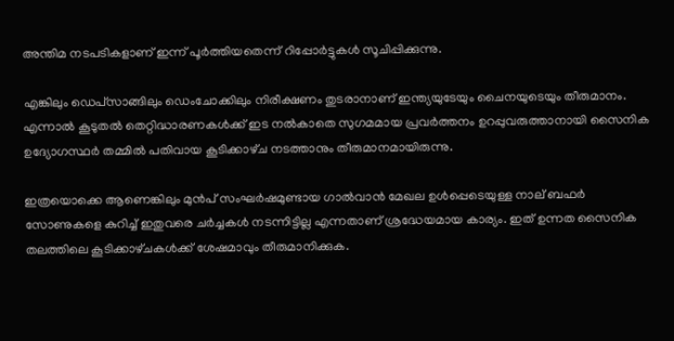അന്തിമ നടപടികളാണ് ഇന്ന് പൂർത്തിയതെന്ന് റിപ്പോർട്ടുകൾ സൂചിപ്പിക്കുന്നു.

എങ്കിലും ഡെപ്‌സാങ്ങിലും ഡെംചോക്കിലും നിരീക്ഷണം തുടരാനാണ് ഇന്ത്യയുടേയും ചൈനയുടെയും തീരുമാനം. എന്നാൽ കൂടുതൽ തെറ്റിദ്ധാരണകൾക്ക് ഇട നൽകാതെ സുഗമമായ പ്രവർത്തനം ഉറപ്പുവരുത്താനായി സൈനിക ഉദ്യോഗസ്ഥർ തമ്മിൽ പതിവായ കൂടിക്കാഴ്‌ച നടത്താനും തീരുമാനമായിരുന്നു.

ഇത്രയൊക്കെ ആണെങ്കിലും മുൻപ് സംഘർഷമുണ്ടായ ഗാൽവാൻ മേഖല ഉൾപ്പെടെയുള്ള നാല് ബഫർ സോണുകളെ കുറിച്ച് ഇതുവരെ ചർച്ചകൾ നടന്നിട്ടില്ല എന്നതാണ് ശ്രദ്ധേയമായ കാര്യം. ഇത് ഉന്നത സൈനിക തലത്തിലെ കൂടിക്കാഴ്‌ചകൾക്ക് ശേഷമാവും തീരുമാനിക്കുക.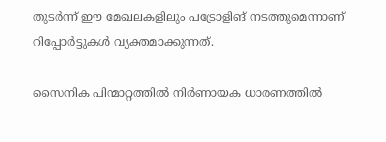തുടർന്ന് ഈ മേഖലകളിലും പട്രോളിങ് നടത്തുമെന്നാണ് റിപ്പോർട്ടുകൾ വ്യക്തമാക്കുന്നത്.

സൈനിക പിന്മാറ്റത്തിൽ നിർണായക ധാരണത്തിൽ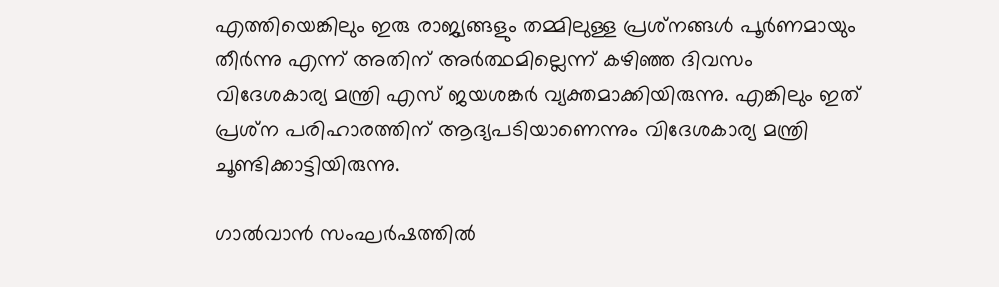എത്തിയെങ്കിലും ഇരു രാജ്യങ്ങളും തമ്മിലുള്ള പ്രശ്‌നങ്ങൾ പൂർണമായും തീർന്നു എന്ന് അതിന് അർത്ഥമില്ലെന്ന് കഴിഞ്ഞ ദിവസം വിദേശകാര്യ മന്ത്രി എസ് ജയശങ്കർ വ്യക്തമാക്കിയിരുന്നു. എങ്കിലും ഇത് പ്രശ്‌ന പരിഹാരത്തിന് ആദ്യപടിയാണെന്നും വിദേശകാര്യ മന്ത്രി ചൂണ്ടിക്കാട്ടിയിരുന്നു.

ഗാൽവാൻ സംഘർഷത്തിൽ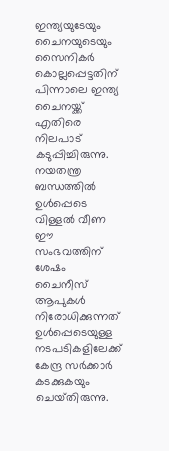ഇന്ത്യയുടേയും ചൈനയുടെയും സൈനികർ കൊല്ലപ്പെട്ടതിന് പിന്നാലെ ഇന്ത്യ ചൈനയ്ക്ക് എതിരെ നിലപാട് കടുപ്പിച്ചിരുന്നു. നയതന്ത്ര ബന്ധത്തിൽ ഉൾപ്പെടെ വിള്ളൽ വീണ ഈ സംഭവത്തിന് ശേഷം ചൈനീസ് ആപുകൾ നിരോധിക്കുന്നത് ഉൾപ്പെടെയുള്ള നടപടികളിലേക്ക് കേന്ദ്ര സർക്കാർ കടക്കുകയും ചെയ്‌തിരുന്നു.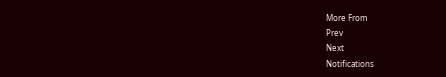More From
Prev
Next
Notifications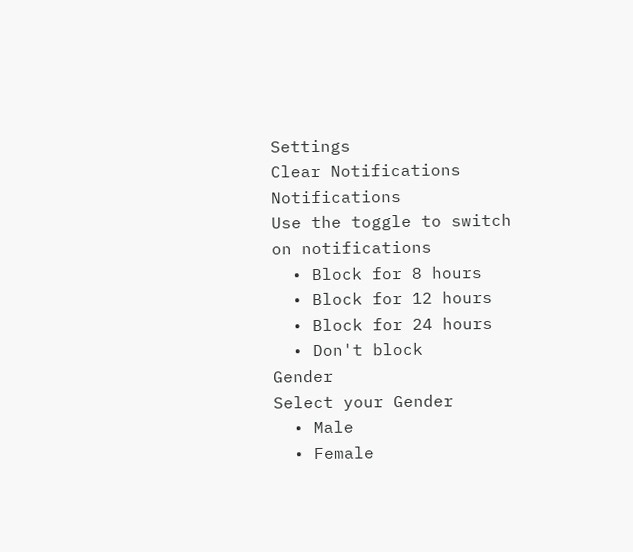Settings
Clear Notifications
Notifications
Use the toggle to switch on notifications
  • Block for 8 hours
  • Block for 12 hours
  • Block for 24 hours
  • Don't block
Gender
Select your Gender
  • Male
  • Female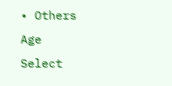• Others
Age
Select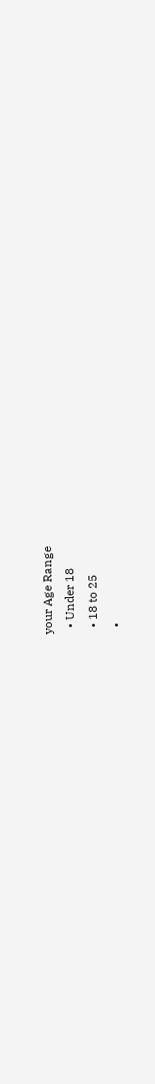your Age Range
  • Under 18
  • 18 to 25
  •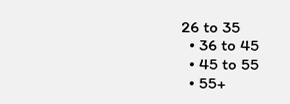26 to 35
  • 36 to 45
  • 45 to 55
  • 55+